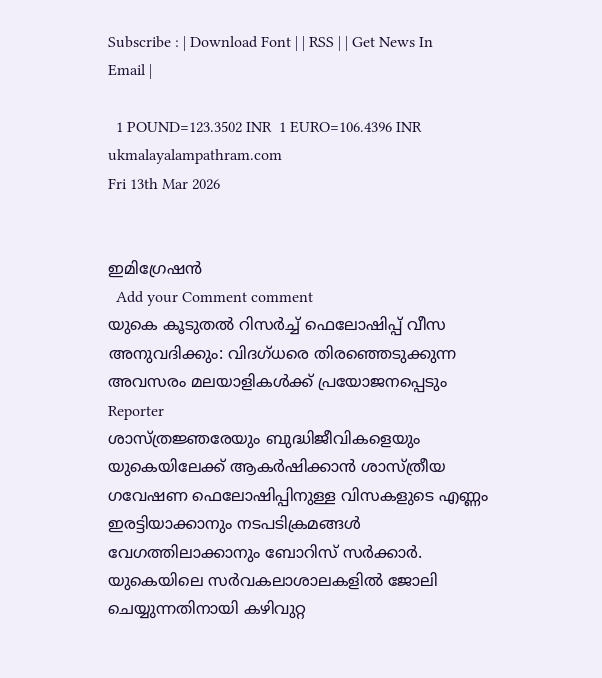Subscribe : | Download Font | | RSS | | Get News In Email |

  1 POUND=123.3502 INR  1 EURO=106.4396 INR
ukmalayalampathram.com
Fri 13th Mar 2026


ഇമിഗ്രേഷന്‍
  Add your Comment comment
യുകെ കൂടുതല്‍ റിസര്‍ച്ച് ഫെലോഷിപ്പ് വീസ അനുവദിക്കും: വിദഗ്ധരെ തിരഞ്ഞെടുക്കുന്ന അവസരം മലയാളികള്‍ക്ക് പ്രയോജനപ്പെടും
Reporter
ശാസ്ത്രജ്ഞരേയും ബുദ്ധിജീവികളെയും യുകെയിലേക്ക് ആകര്‍ഷിക്കാന്‍ ശാസ്ത്രീയ ഗവേഷണ ഫെലോഷിപ്പിനുള്ള വിസകളുടെ എണ്ണം ഇരട്ടിയാക്കാനും നടപടിക്രമങ്ങള്‍ വേഗത്തിലാക്കാനും ബോറിസ് സര്‍ക്കാര്‍. യുകെയിലെ സര്‍വകലാശാലകളില്‍ ജോലി ചെയ്യുന്നതിനായി കഴിവുറ്റ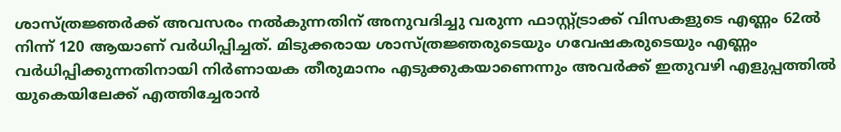ശാസ്ത്രജ്ഞര്‍ക്ക് അവസരം നല്‍കുന്നതിന് അനുവദിച്ചു വരുന്ന ഫാസ്റ്റ്ട്രാക്ക് വിസകളുടെ എണ്ണം 62ല്‍ നിന്ന് 120 ആയാണ് വര്‍ധിപ്പിച്ചത്. മിടുക്കരായ ശാസ്ത്രജ്ഞരുടെയും ഗവേഷകരുടെയും എണ്ണം വര്‍ധിപ്പിക്കുന്നതിനായി നിര്‍ണായക തീരുമാനം എടുക്കുകയാണെന്നും അവര്‍ക്ക് ഇതുവഴി എളുപ്പത്തില്‍ യുകെയിലേക്ക് എത്തിച്ചേരാന്‍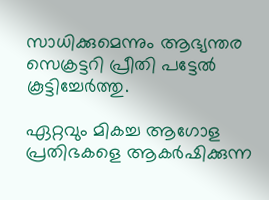സാധിക്കുമെന്നും ആഭ്യന്തര സെക്രട്ടറി പ്രീതി പട്ടേല്‍ കൂട്ടിച്ചേര്‍ത്തു.

ഏറ്റവും മികച്ച ആഗോള പ്രതിഭകളെ ആകര്‍ഷിക്കുന്ന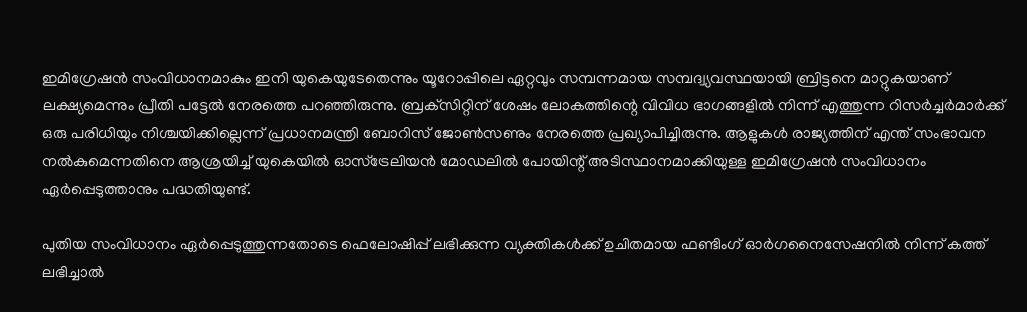ഇമിഗ്രേഷന്‍ സംവിധാനമാകും ഇനി യുകെയുടേതെന്നും യൂറോപ്പിലെ ഏറ്റവും സമ്പന്നമായ സമ്പദ്വ്യവസ്ഥയായി ബ്രിട്ടനെ മാറ്റുകയാണ് ലക്ഷ്യമെന്നും പ്രീതി പട്ടേല്‍ നേരത്തെ പറഞ്ഞിരുന്നു. ബ്രക്‌സിറ്റിന് ശേഷം ലോകത്തിന്റെ വിവിധ ഭാഗങ്ങളില്‍ നിന്ന് എത്തുന്ന റിസര്‍ച്ചര്‍മാര്‍ക്ക് ഒരു പരിധിയും നിശ്ചയിക്കില്ലെന്ന് പ്രധാനമന്ത്രി ബോറിസ് ജോണ്‍സണും നേരത്തെ പ്രഖ്യാപിച്ചിരുന്നു. ആളുകള്‍ രാജ്യത്തിന് എന്ത് സംഭാവന നല്‍കുമെന്നതിനെ ആശ്രയിച്ച് യുകെയില്‍ ഓസ്‌ട്രേലിയന്‍ മോഡലില്‍ പോയിന്റ് അടിസ്ഥാനമാക്കിയുള്ള ഇമിഗ്രേഷന്‍ സംവിധാനം ഏര്‍പ്പെടുത്താനും പദ്ധതിയുണ്ട്.

പുതിയ സംവിധാനം ഏര്‍പ്പെടുത്തുന്നതോടെ ഫെലോഷിപ്പ് ലഭിക്കുന്ന വ്യക്തികള്‍ക്ക് ഉചിതമായ ഫണ്ടിംഗ് ഓര്‍ഗനൈസേഷനില്‍ നിന്ന് കത്ത് ലഭിച്ചാല്‍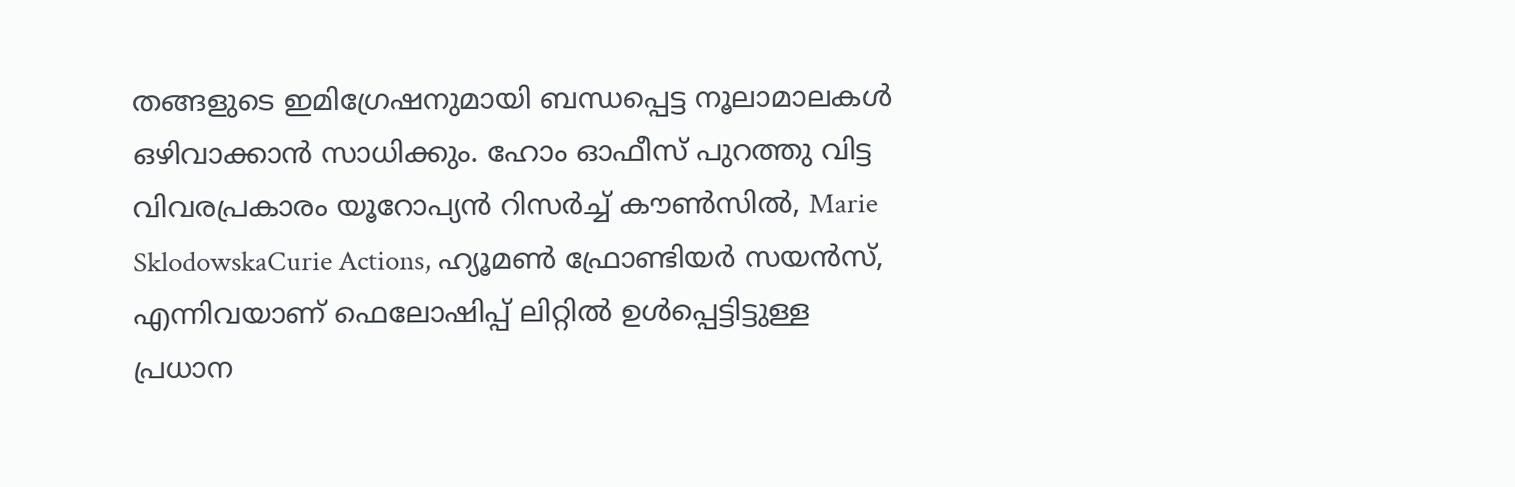തങ്ങളുടെ ഇമിഗ്രേഷനുമായി ബന്ധപ്പെട്ട നൂലാമാലകള്‍ ഒഴിവാക്കാന്‍ സാധിക്കും. ഹോം ഓഫീസ് പുറത്തു വിട്ട വിവരപ്രകാരം യൂറോപ്യന്‍ റിസര്‍ച്ച് കൗണ്‍സില്‍, Marie SklodowskaCurie Actions, ഹ്യൂമണ്‍ ഫ്രോണ്ടിയര്‍ സയന്‍സ്, എന്നിവയാണ് ഫെലോഷിപ്പ് ലിറ്റില്‍ ഉള്‍പ്പെട്ടിട്ടുള്ള പ്രധാന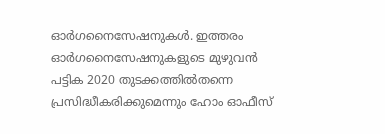ഓര്‍ഗനൈസേഷനുകള്‍. ഇത്തരം ഓര്‍ഗനൈസേഷനുകളുടെ മുഴുവന്‍ പട്ടിക 2020 തുടക്കത്തില്‍തന്നെ പ്രസിദ്ധീകരിക്കുമെന്നും ഹോം ഓഫീസ്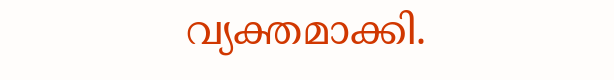വ്യക്തമാക്കി.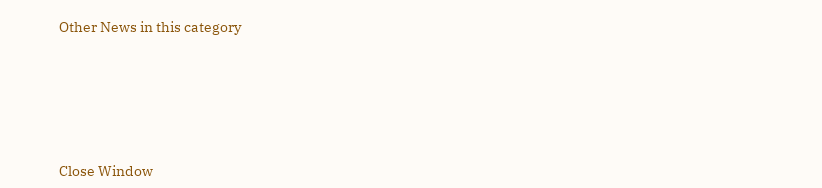Other News in this category








Close Window